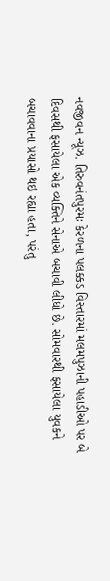નવજીવન ન્યૂઝ. તિરુવનંતપુરમઃ કેરળના પલક્કડ વિસ્તારમાં મલમપુઝાની પહાડીઓ પર બે દિવસથી ફસાયેલા એક વ્યક્તિને સેનાએ બચાવી લીધો છે. સોમવારથી ફસાયેલા યુવકને બચાવવાના પ્રયાસો થઇ રહ્યા હતા, પરંતુ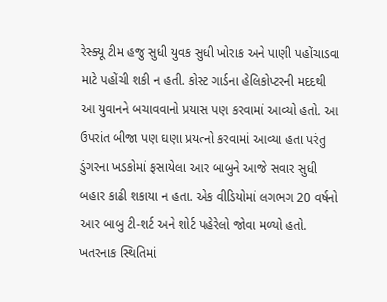રેસ્ક્યૂ ટીમ હજુ સુધી યુવક સુધી ખોરાક અને પાણી પહોંચાડવા માટે પહોંચી શકી ન હતી. કોસ્ટ ગાર્ડના હેલિકોપ્ટરની મદદથી આ યુવાનને બચાવવાનો પ્રયાસ પણ કરવામાં આવ્યો હતો. આ ઉપરાંત બીજા પણ ઘણા પ્રયત્નો કરવામાં આવ્યા હતા પરંતુ ડુંગરના ખડકોમાં ફસાયેલા આર બાબુને આજે સવાર સુધી બહાર કાઢી શકાયા ન હતા. એક વીડિયોમાં લગભગ 20 વર્ષનો આર બાબુ ટી-શર્ટ અને શોર્ટ પહેરેલો જોવા મળ્યો હતો. ખતરનાક સ્થિતિમાં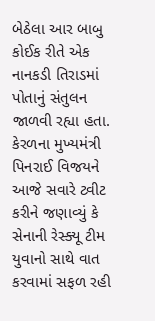બેઠેલા આર બાબુ કોઈક રીતે એક નાનકડી તિરાડમાં પોતાનું સંતુલન જાળવી રહ્યા હતા.
કેરળના મુખ્યમંત્રી પિનરાઈ વિજયને આજે સવારે ટ્વીટ કરીને જણાવ્યું કે સેનાની રેસ્ક્યૂ ટીમ યુવાનો સાથે વાત કરવામાં સફળ રહી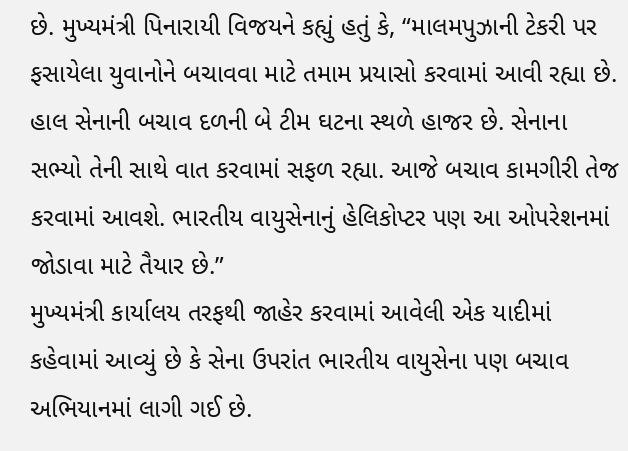છે. મુખ્યમંત્રી પિનારાયી વિજયને કહ્યું હતું કે, “માલમપુઝાની ટેકરી પર ફસાયેલા યુવાનોને બચાવવા માટે તમામ પ્રયાસો કરવામાં આવી રહ્યા છે. હાલ સેનાની બચાવ દળની બે ટીમ ઘટના સ્થળે હાજર છે. સેનાના સભ્યો તેની સાથે વાત કરવામાં સફળ રહ્યા. આજે બચાવ કામગીરી તેજ કરવામાં આવશે. ભારતીય વાયુસેનાનું હેલિકોપ્ટર પણ આ ઓપરેશનમાં જોડાવા માટે તૈયાર છે.”
મુખ્યમંત્રી કાર્યાલય તરફથી જાહેર કરવામાં આવેલી એક યાદીમાં કહેવામાં આવ્યું છે કે સેના ઉપરાંત ભારતીય વાયુસેના પણ બચાવ અભિયાનમાં લાગી ગઈ છે.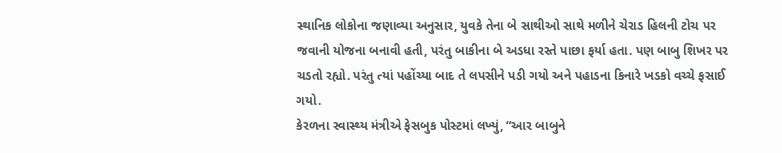સ્થાનિક લોકોના જણાવ્યા અનુસાર, યુવકે તેના બે સાથીઓ સાથે મળીને ચેરાડ હિલની ટોચ પર જવાની યોજના બનાવી હતી, પરંતુ બાકીના બે અડધા રસ્તે પાછા ફર્યા હતા. પણ બાબુ શિખર પર ચડતો રહ્યો. પરંતુ ત્યાં પહોંચ્યા બાદ તે લપસીને પડી ગયો અને પહાડના કિનારે ખડકો વચ્ચે ફસાઈ ગયો.
કેરળના સ્વાસ્થ્ય મંત્રીએ ફેસબુક પોસ્ટમાં લખ્યું, “આર બાબુને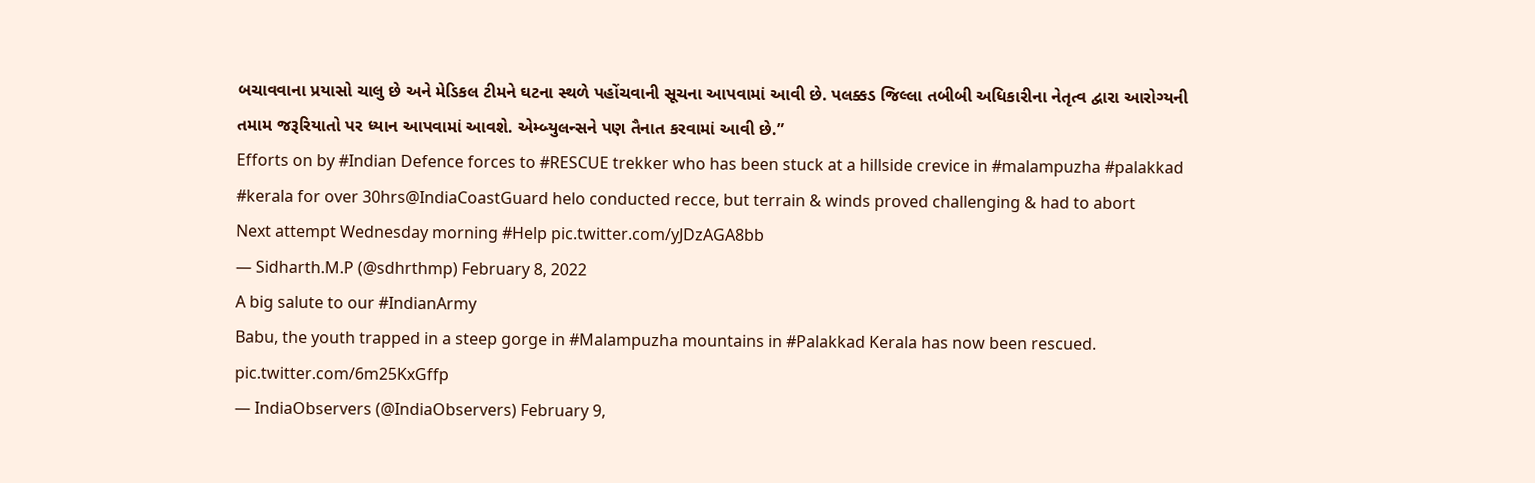બચાવવાના પ્રયાસો ચાલુ છે અને મેડિકલ ટીમને ઘટના સ્થળે પહોંચવાની સૂચના આપવામાં આવી છે. પલક્કડ જિલ્લા તબીબી અધિકારીના નેતૃત્વ દ્વારા આરોગ્યની તમામ જરૂરિયાતો પર ધ્યાન આપવામાં આવશે. એમ્બ્યુલન્સને પણ તૈનાત કરવામાં આવી છે.”
Efforts on by #Indian Defence forces to #RESCUE trekker who has been stuck at a hillside crevice in #malampuzha #palakkad #kerala for over 30hrs@IndiaCoastGuard helo conducted recce, but terrain & winds proved challenging & had to abort
Next attempt Wednesday morning #Help pic.twitter.com/yJDzAGA8bb
— Sidharth.M.P (@sdhrthmp) February 8, 2022
A big salute to our #IndianArmy
Babu, the youth trapped in a steep gorge in #Malampuzha mountains in #Palakkad Kerala has now been rescued. pic.twitter.com/6m25KxGffp
— IndiaObservers (@IndiaObservers) February 9,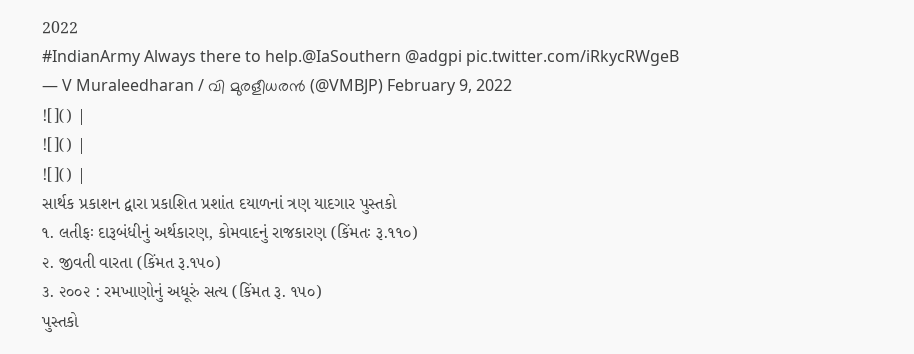2022
#IndianArmy Always there to help.@IaSouthern @adgpi pic.twitter.com/iRkycRWgeB
— V Muraleedharan / വി മുരളീധരൻ (@VMBJP) February 9, 2022
![]() |
![]() |
![]() |
સાર્થક પ્રકાશન દ્વારા પ્રકાશિત પ્રશાંત દયાળનાં ત્રણ યાદગાર પુસ્તકો
૧. લતીફઃ દારૂબંધીનું અર્થકારણ, કોમવાદનું રાજકારણ (કિંમતઃ રૂ.૧૧૦)
૨. જીવતી વારતા (કિંમત રૂ.૧૫૦)
૩. ૨૦૦૨ : રમખાણોનું અધૂરું સત્ય (કિંમત રૂ. ૧૫૦)
પુસ્તકો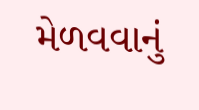મેળવવાનું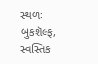સ્થળઃ બુકશૅલ્ફ, સ્વસ્તિક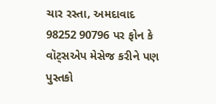ચાર રસ્તા, અમદાવાદ
98252 90796 પર ફોન કે વૉટ્સએપ મેસેજ કરીને પણ પુસ્તકો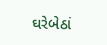ઘરેબેઠાં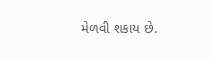મેળવી શકાય છે.